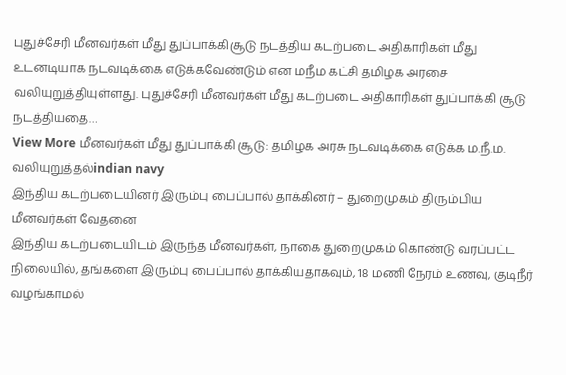புதுச்சேரி மீனவர்கள் மீது துப்பாக்கிசூடு நடத்திய கடற்படை அதிகாரிகள் மீது உடனடியாக நடவடிக்கை எடுக்கவேண்டும் என மநீம கட்சி தமிழக அரசை வலியுறுத்தியுள்ளது. புதுச்சேரி மீனவர்கள் மீது கடற்படை அதிகாரிகள் துப்பாக்கி சூடு நடத்தியதை…
View More மீனவர்கள் மீது துப்பாக்கி சூடு: தமிழக அரசு நடவடிக்கை எடுக்க ம.நீ.ம. வலியுறுத்தல்indian navy
இந்திய கடற்படையினர் இரும்பு பைப்பால் தாக்கினர் – துறைமுகம் திரும்பிய மீனவர்கள் வேதனை
இந்திய கடற்படையிடம் இருந்த மீனவர்கள், நாகை துறைமுகம் கொண்டு வரப்பட்ட நிலையில், தங்களை இரும்பு பைப்பால் தாக்கியதாகவும், 18 மணி நேரம் உணவு, குடிநீர் வழங்காமல்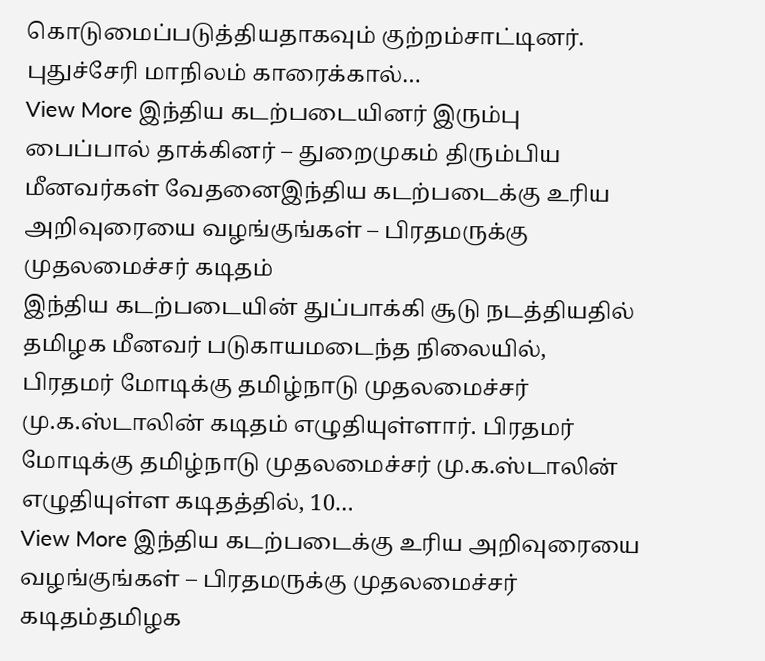கொடுமைப்படுத்தியதாகவும் குற்றம்சாட்டினர். புதுச்சேரி மாநிலம் காரைக்கால்…
View More இந்திய கடற்படையினர் இரும்பு பைப்பால் தாக்கினர் – துறைமுகம் திரும்பிய மீனவர்கள் வேதனைஇந்திய கடற்படைக்கு உரிய அறிவுரையை வழங்குங்கள் – பிரதமருக்கு முதலமைச்சர் கடிதம்
இந்திய கடற்படையின் துப்பாக்கி சூடு நடத்தியதில் தமிழக மீனவர் படுகாயமடைந்த நிலையில், பிரதமர் மோடிக்கு தமிழ்நாடு முதலமைச்சர் மு.க.ஸ்டாலின் கடிதம் எழுதியுள்ளார். பிரதமர் மோடிக்கு தமிழ்நாடு முதலமைச்சர் மு.க.ஸ்டாலின் எழுதியுள்ள கடிதத்தில், 10…
View More இந்திய கடற்படைக்கு உரிய அறிவுரையை வழங்குங்கள் – பிரதமருக்கு முதலமைச்சர் கடிதம்தமிழக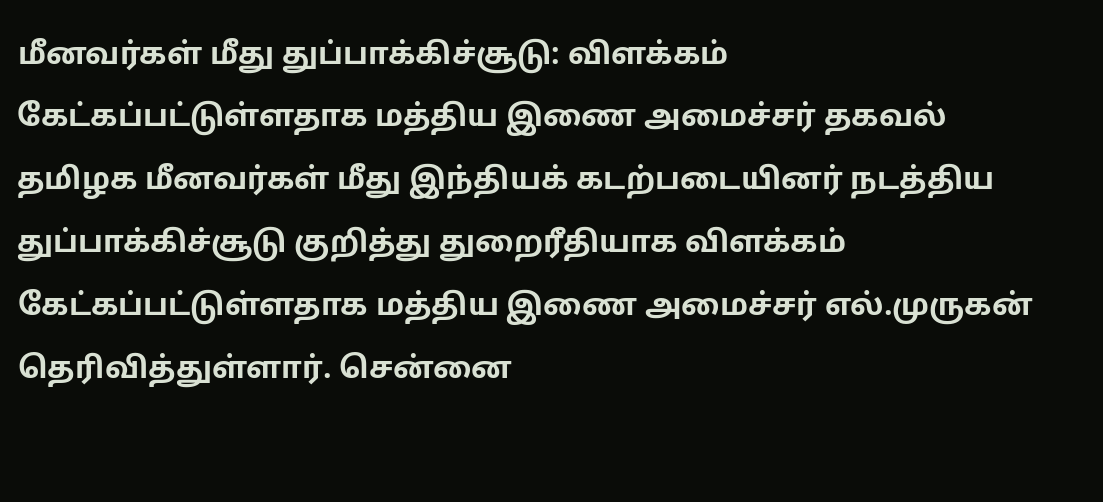மீனவர்கள் மீது துப்பாக்கிச்சூடு: விளக்கம் கேட்கப்பட்டுள்ளதாக மத்திய இணை அமைச்சர் தகவல்
தமிழக மீனவர்கள் மீது இந்தியக் கடற்படையினர் நடத்திய துப்பாக்கிச்சூடு குறித்து துறைரீதியாக விளக்கம் கேட்கப்பட்டுள்ளதாக மத்திய இணை அமைச்சர் எல்.முருகன் தெரிவித்துள்ளார். சென்னை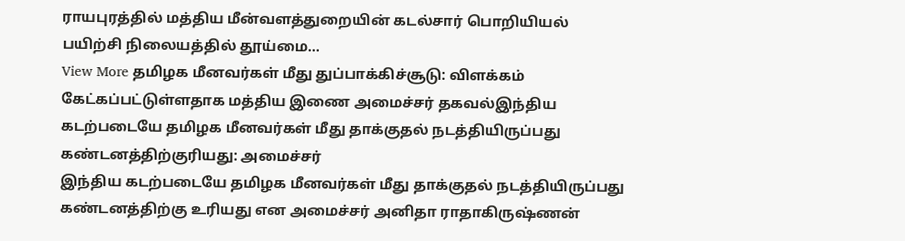ராயபுரத்தில் மத்திய மீன்வளத்துறையின் கடல்சார் பொறியியல் பயிற்சி நிலையத்தில் தூய்மை…
View More தமிழக மீனவர்கள் மீது துப்பாக்கிச்சூடு: விளக்கம் கேட்கப்பட்டுள்ளதாக மத்திய இணை அமைச்சர் தகவல்இந்திய கடற்படையே தமிழக மீனவர்கள் மீது தாக்குதல் நடத்தியிருப்பது கண்டனத்திற்குரியது: அமைச்சர்
இந்திய கடற்படையே தமிழக மீனவர்கள் மீது தாக்குதல் நடத்தியிருப்பது கண்டனத்திற்கு உரியது என அமைச்சர் அனிதா ராதாகிருஷ்ணன்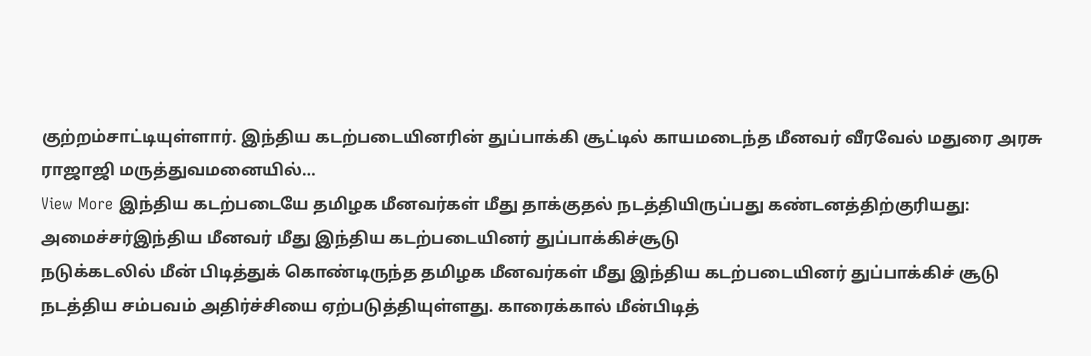குற்றம்சாட்டியுள்ளார். இந்திய கடற்படையினரின் துப்பாக்கி சூட்டில் காயமடைந்த மீனவர் வீரவேல் மதுரை அரசு ராஜாஜி மருத்துவமனையில்…
View More இந்திய கடற்படையே தமிழக மீனவர்கள் மீது தாக்குதல் நடத்தியிருப்பது கண்டனத்திற்குரியது: அமைச்சர்இந்திய மீனவர் மீது இந்திய கடற்படையினர் துப்பாக்கிச்சூடு
நடுக்கடலில் மீன் பிடித்துக் கொண்டிருந்த தமிழக மீனவர்கள் மீது இந்திய கடற்படையினர் துப்பாக்கிச் சூடு நடத்திய சம்பவம் அதிர்ச்சியை ஏற்படுத்தியுள்ளது. காரைக்கால் மீன்பிடித்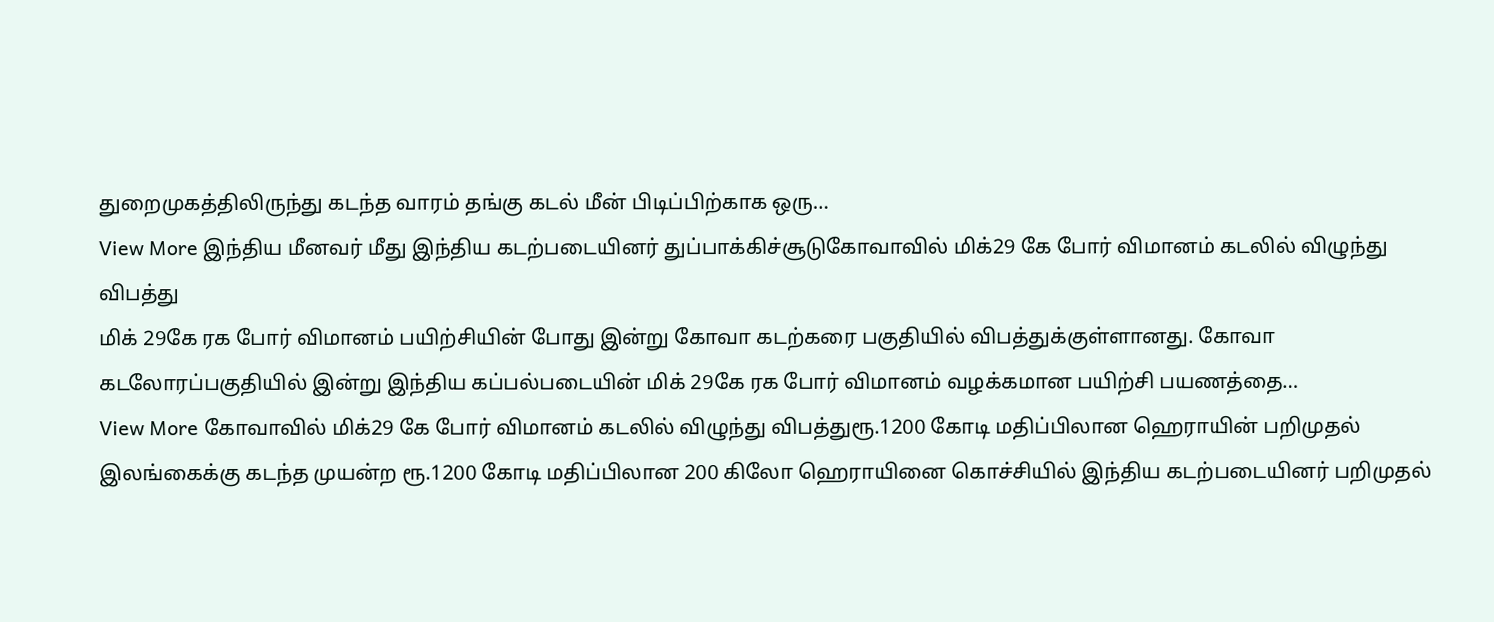துறைமுகத்திலிருந்து கடந்த வாரம் தங்கு கடல் மீன் பிடிப்பிற்காக ஒரு…
View More இந்திய மீனவர் மீது இந்திய கடற்படையினர் துப்பாக்கிச்சூடுகோவாவில் மிக்29 கே போர் விமானம் கடலில் விழுந்து விபத்து
மிக் 29கே ரக போர் விமானம் பயிற்சியின் போது இன்று கோவா கடற்கரை பகுதியில் விபத்துக்குள்ளானது. கோவா கடலோரப்பகுதியில் இன்று இந்திய கப்பல்படையின் மிக் 29கே ரக போர் விமானம் வழக்கமான பயிற்சி பயணத்தை…
View More கோவாவில் மிக்29 கே போர் விமானம் கடலில் விழுந்து விபத்துரூ.1200 கோடி மதிப்பிலான ஹெராயின் பறிமுதல்
இலங்கைக்கு கடந்த முயன்ற ரூ.1200 கோடி மதிப்பிலான 200 கிலோ ஹெராயினை கொச்சியில் இந்திய கடற்படையினர் பறிமுதல்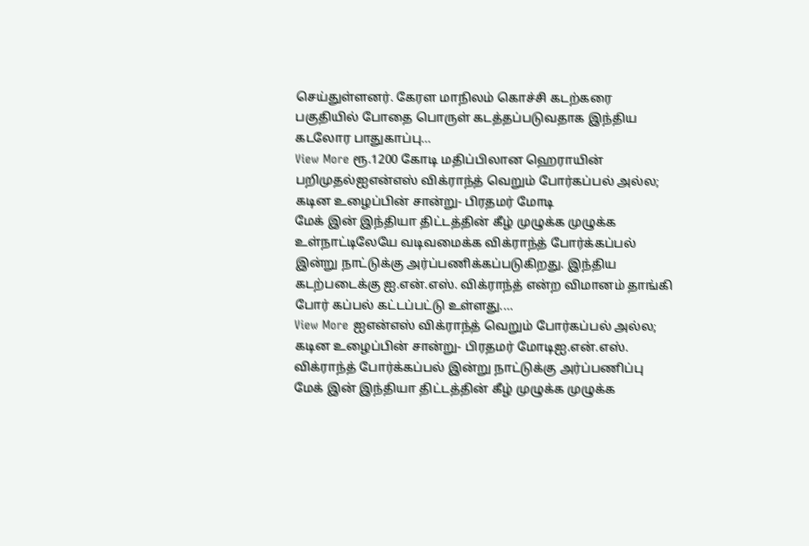செய்துள்ளனர். கேரள மாநிலம் கொச்சி கடற்கரை பகுதியில் போதை பொருள் கடத்தப்படுவதாக இந்திய கடலோர பாதுகாப்பு…
View More ரூ.1200 கோடி மதிப்பிலான ஹெராயின் பறிமுதல்ஐஎன்எஸ் விக்ராந்த் வெறும் போர்கப்பல் அல்ல; கடின உழைப்பின் சான்று- பிரதமர் மோடி
மேக் இன் இந்தியா திட்டத்தின் கீழ் முழுக்க முழுக்க உள்நாட்டிலேயே வடிவமைக்க விக்ராந்த் போர்க்கப்பல் இன்று நாட்டுக்கு அர்ப்பணிக்கப்படுகிறது. இந்திய கடற்படைக்கு ஐ.என்.எஸ். விக்ராந்த் என்ற விமானம் தாங்கி போர் கப்பல் கட்டப்பட்டு உள்ளது.…
View More ஐஎன்எஸ் விக்ராந்த் வெறும் போர்கப்பல் அல்ல; கடின உழைப்பின் சான்று- பிரதமர் மோடிஐ.என்.எஸ். விக்ராந்த் போர்க்கப்பல் இன்று நாட்டுக்கு அர்ப்பணிப்பு
மேக் இன் இந்தியா திட்டத்தின் கீழ் முழுக்க முழுக்க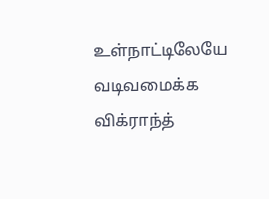உள்நாட்டிலேயே வடிவமைக்க விக்ராந்த்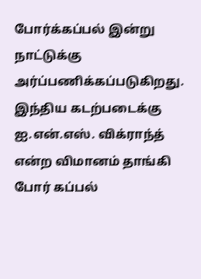போர்க்கப்பல் இன்று நாட்டுக்கு அர்ப்பணிக்கப்படுகிறது. இந்திய கடற்படைக்கு ஐ.என்.எஸ். விக்ராந்த் என்ற விமானம் தாங்கி போர் கப்பல்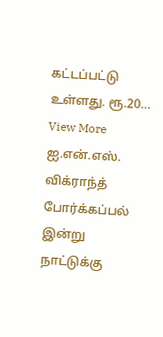கட்டப்பட்டு உள்ளது. ரூ.20…
View More ஐ.என்.எஸ். விக்ராந்த் போர்க்கப்பல் இன்று நாட்டுக்கு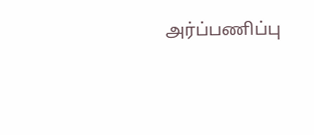அர்ப்பணிப்பு